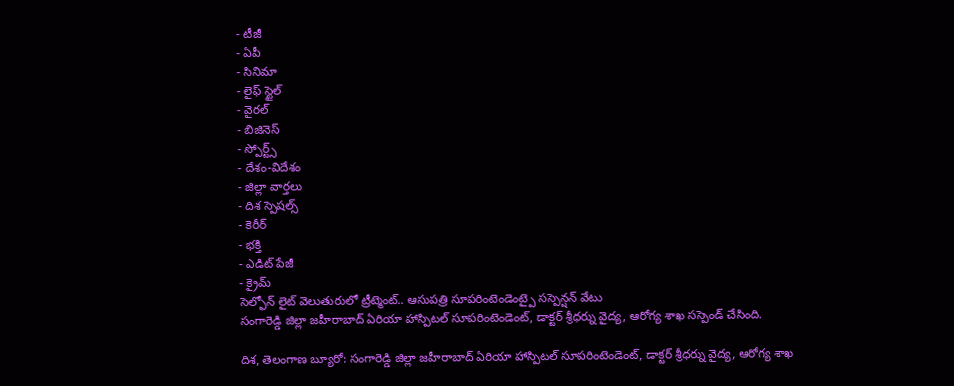- టీజీ
- ఏపీ
- సినిమా
- లైఫ్ స్టైల్
- వైరల్
- బిజినెస్
- స్పోర్ట్స్
- దేశం-విదేశం
- జిల్లా వార్తలు
- దిశ స్పెషల్స్
- కెరీర్
- భక్తి
- ఎడిట్ పేజీ
- క్రైమ్
సెల్ఫోన్ లైట్ వెలుతురులో ట్రీట్మెంట్.. ఆసుపత్రి సూపరింటెండెంట్పై సస్పెన్షన్ వేటు
సంగారెడ్డి జిల్లా జహీరాబాద్ ఏరియా హాస్పిటల్ సూపరింటెండెంట్, డాక్టర్ శ్రీధర్ను వైద్య, ఆరోగ్య శాఖ సస్పెండ్ చేసింది.

దిశ, తెలంగాణ బ్యూరో: సంగారెడ్డి జిల్లా జహీరాబాద్ ఏరియా హాస్పిటల్ సూపరింటెండెంట్, డాక్టర్ శ్రీధర్ను వైద్య, ఆరోగ్య శాఖ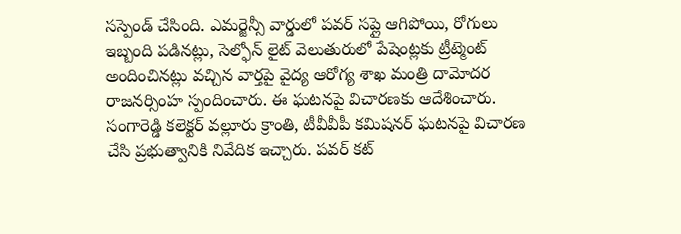సస్పెండ్ చేసింది. ఎమర్జెన్సీ వార్డులో పవర్ సప్లై ఆగిపోయి, రోగులు ఇబ్బంది పడినట్లు, సెల్ఫోన్ లైట్ వెలుతురులో పేషెంట్లకు ట్రీట్మెంట్ అందించినట్లు వచ్చిన వార్తపై వైద్య ఆరోగ్య శాఖ మంత్రి దామోదర రాజనర్సింహ స్పందించారు. ఈ ఘటనపై విచారణకు ఆదేశించారు. సంగారెడ్డి కలెక్టర్ వల్లూరు క్రాంతి, టీవీవీపీ కమిషనర్ ఘటనపై విచారణ చేసి ప్రభుత్వానికి నివేదిక ఇచ్చారు. పవర్ కట్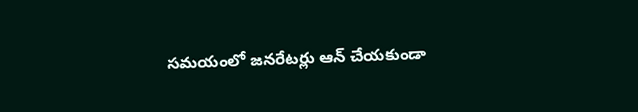సమయంలో జనరేటర్లు ఆన్ చేయకుండా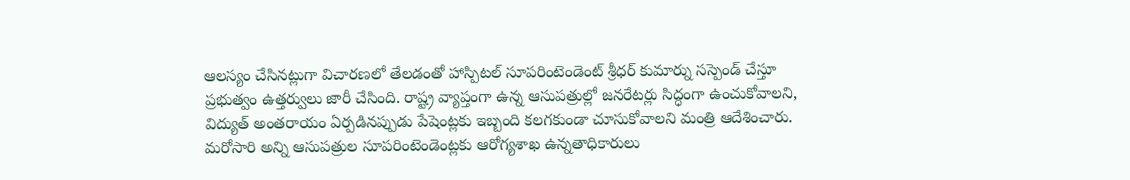ఆలస్యం చేసినట్లుగా విచారణలో తేలడంతో హాస్పిటల్ సూపరింటెండెంట్ శ్రీధర్ కుమార్ను సస్పెండ్ చేస్తూ ప్రభుత్వం ఉత్తర్వులు జారీ చేసింది. రాష్ట్ర వ్యాప్తంగా ఉన్న ఆసుపత్రుల్లో జనరేటర్లు సిద్ధంగా ఉంచుకోవాలని, విద్యుత్ అంతరాయం ఏర్పడినప్పుడు పేషెంట్లకు ఇబ్బంది కలగకుండా చూసుకోవాలని మంత్రి ఆదేశించారు. మరోసారి అన్ని ఆసుపత్రుల సూపరింటెండెంట్లకు ఆరోగ్యశాఖ ఉన్నతాధికారులు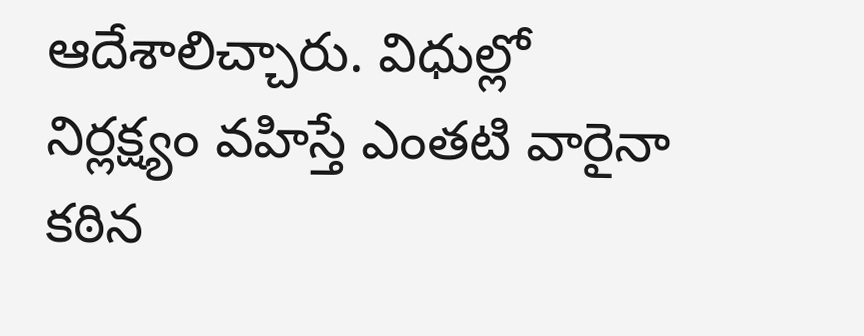ఆదేశాలిచ్చారు. విధుల్లో నిర్లక్ష్యం వహిస్తే ఎంతటి వారైనా కఠిన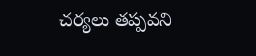చర్యలు తప్పవని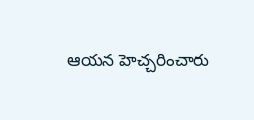ఆయన హెచ్చరించారు